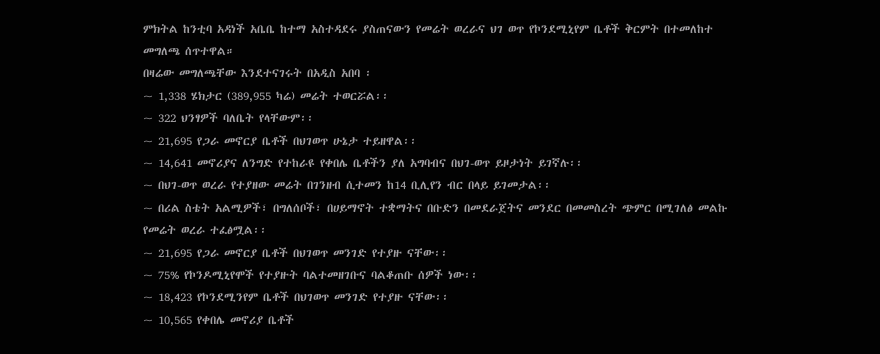ምክትል ከንቲባ አዳነች አቤቤ ከተማ አስተዳደሩ ያስጠናውን የመሬት ወረራና ህገ ወጥ የኮንደሚኒየም ቤቶች ቅርምት በተመለከተ መግለጫ ሰጥተዋል።
በዛሬው መግለጫቸው እንደተናገሩት በአዲስ አበባ ፡
~ 1,338 ሄክታር (389,955 ካሬ) መሬት ተወርሯል፡፡
~ 322 ህንፃዎች ባለቤት የላቸውም፡፡
~ 21,695 የጋራ መኖርያ ቤቶች በህገወጥ ሁኔታ ተይዘዋል፡፡
~ 14,641 መኖሪያና ለንግድ የተከራዩ የቀበሌ ቤቶችን ያለ አግባብና በህገ-ወጥ ይዞታነት ይገኛሉ፡፡
~ በህገ-ወጥ ወረራ የተያዘው መሬት በገንዘብ ሲተመን ከ14 ቢሊየን ብር በላይ ይገመታል፡፡
~ በሪል ስቴት አልሚዎች፣ በግለሰቦች፣ በሀይማኖት ተቋማትና በቡድን በመደራጀትና መንደር በመመስረት ጭምር በሚገለፅ መልኩ የመሬት ወረራ ተፈፅሟል፡፡
~ 21,695 የጋራ መኖርያ ቤቶች በህገወጥ መንገድ የተያዙ ናቸው፡፡
~ 75% የኮንዶሚኒየሞች የተያዙት ባልተመዘገቡና ባልቆጠቡ ሰዎች ነው፡፡
~ 18,423 የኮንደሚንየም ቤቶች በህገወጥ መንገድ የተያዙ ናቸው፡፡
~ 10,565 የቀበሌ መኖሪያ ቤቶች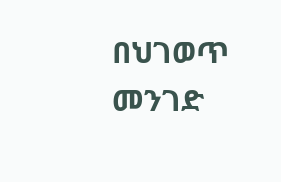በህገወጥ መንገድ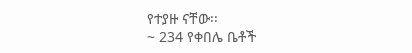የተያዙ ናቸው፡፡
~ 234 የቀበሌ ቤቶች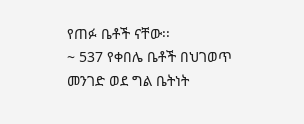የጠፉ ቤቶች ናቸው፡፡
~ 537 የቀበሌ ቤቶች በህገወጥ መንገድ ወደ ግል ቤትነት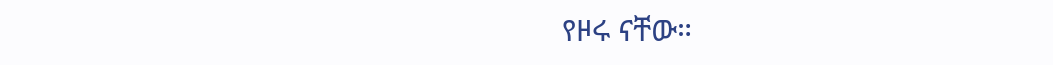የዞሩ ናቸው።